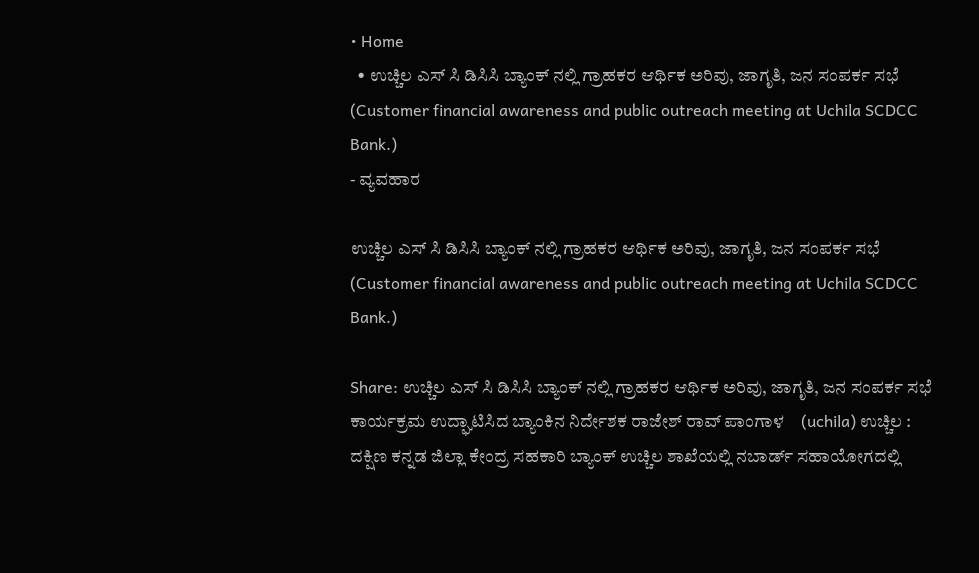• Home
  • ಉಚ್ಚಿಲ ಎಸ್‌ ಸಿ ಡಿಸಿಸಿ ಬ್ಯಾಂಕ್ ನಲ್ಲಿ ಗ್ರಾಹಕರ ಆರ್ಥಿಕ ಅರಿವು, ಜಾಗೃತಿ, ಜನ ಸಂಪರ್ಕ ಸಭೆ (Customer financial awareness and public outreach meeting at Uchila SCDCC Bank.)
- ವ್ಯವಹಾರ

ಉಚ್ಚಿಲ ಎಸ್‌ ಸಿ ಡಿಸಿಸಿ ಬ್ಯಾಂಕ್ ನಲ್ಲಿ ಗ್ರಾಹಕರ ಆರ್ಥಿಕ ಅರಿವು, ಜಾಗೃತಿ, ಜನ ಸಂಪರ್ಕ ಸಭೆ (Customer financial awareness and public outreach meeting at Uchila SCDCC Bank.)

Share: ಉಚ್ಚಿಲ ಎಸ್‌ ಸಿ ಡಿಸಿಸಿ ಬ್ಯಾಂಕ್ ನಲ್ಲಿ ಗ್ರಾಹಕರ ಆರ್ಥಿಕ ಅರಿವು, ಜಾಗೃತಿ, ಜನ ಸಂಪರ್ಕ ಸಭೆ ಕಾರ್ಯಕ್ರಮ ಉದ್ಘಾಟಿಸಿದ ಬ್ಯಾಂಕಿನ ನಿರ್ದೇಶಕ ರಾಜೇಶ್ ರಾವ್ ಪಾಂಗಾಳ    (uchila) ಉಚ್ಚಿಲ : ದಕ್ಷಿಣ ಕನ್ನಡ ಜಿಲ್ಲಾ ಕೇಂದ್ರ ಸಹಕಾರಿ ಬ್ಯಾಂಕ್ ಉಚ್ಚಿಲ ಶಾಖೆಯಲ್ಲಿ ನಬಾರ್ಡ್ ಸಹಾಯೋಗದಲ್ಲಿ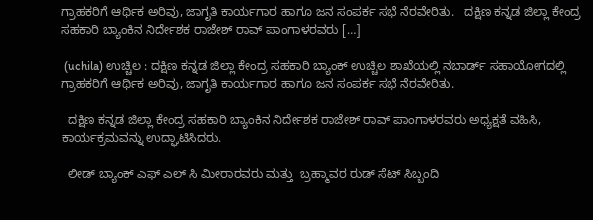ಗ್ರಾಹಕರಿಗೆ ಆರ್ಥಿಕ ಅರಿವು, ಜಾಗೃತಿ ಕಾರ್ಯಗಾರ ಹಾಗೂ ಜನ ಸಂಪರ್ಕ ಸಭೆ ನೆರವೇರಿತು.   ದಕ್ಷಿಣ ಕನ್ನಡ ಜಿಲ್ಲಾ ಕೇಂದ್ರ ಸಹಕಾರಿ ಬ್ಯಾಂಕಿನ ನಿರ್ದೇಶಕ ರಾಜೇಶ್ ರಾವ್ ಪಾಂಗಾಳರವರು […]

 (uchila) ಉಚ್ಚಿಲ : ದಕ್ಷಿಣ ಕನ್ನಡ ಜಿಲ್ಲಾ ಕೇಂದ್ರ ಸಹಕಾರಿ ಬ್ಯಾಂಕ್ ಉಚ್ಚಿಲ ಶಾಖೆಯಲ್ಲಿ ನಬಾರ್ಡ್ ಸಹಾಯೋಗದಲ್ಲಿ ಗ್ರಾಹಕರಿಗೆ ಆರ್ಥಿಕ ಅರಿವು, ಜಾಗೃತಿ ಕಾರ್ಯಗಾರ ಹಾಗೂ ಜನ ಸಂಪರ್ಕ ಸಭೆ ನೆರವೇರಿತು.

  ದಕ್ಷಿಣ ಕನ್ನಡ ಜಿಲ್ಲಾ ಕೇಂದ್ರ ಸಹಕಾರಿ ಬ್ಯಾಂಕಿನ ನಿರ್ದೇಶಕ ರಾಜೇಶ್ ರಾವ್ ಪಾಂಗಾಳರವರು ಅಧ್ಯಕ್ಷತೆ ವಹಿಸಿ, ಕಾರ್ಯಕ್ರಮವನ್ನು ಉದ್ಘಾಟಿಸಿದರು.

  ಲೀಡ್‌ ಬ್ಯಾಂಕ್‌ ಎಫ್‌ ಎಲ್‌ ಸಿ ಮೀರಾರವರು ಮತ್ತು  ಬ್ರಹ್ಮಾವರ ರುಡ್‌ ಸೆಟ್‌ ಸಿಬ್ಬಂದಿ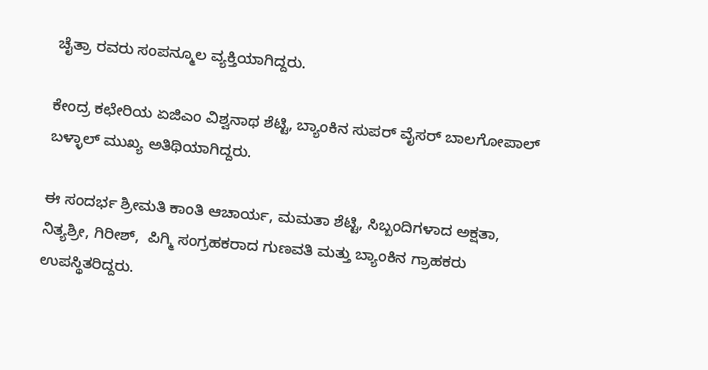ಚೈತ್ರಾ ರವರು ಸಂಪನ್ಮೂಲ ವ್ಯಕ್ತಿಯಾಗಿದ್ದರು.

ಕೇಂದ್ರ ಕಛೇರಿಯ ಏಜಿಎಂ ವಿಶ್ವನಾಥ ಶೆಟ್ಟಿ, ಬ್ಯಾಂಕಿನ ಸುಪರ್‌ ವೈಸರ್‌ ಬಾಲಗೋಪಾಲ್‌ ಬಳ್ಳಾಲ್‌ ಮುಖ್ಯ ಅತಿಥಿಯಾಗಿದ್ದರು.

ಈ ಸಂದರ್ಭ ಶ್ರೀಮತಿ ಕಾಂತಿ ಆಚಾರ್ಯ, ಮಮತಾ ಶೆಟ್ಟಿ, ಸಿಬ್ಬಂದಿಗಳಾದ ಅಕ್ಷತಾ, ನಿತ್ಯಶ್ರೀ, ಗಿರೀಶ್,  ಪಿಗ್ಮಿ ಸಂಗ್ರಹಕರಾದ ಗುಣವತಿ ಮತ್ತು ಬ್ಯಾಂಕಿನ ಗ್ರಾಹಕರು ಉಪಸ್ಥಿತರಿದ್ದರು.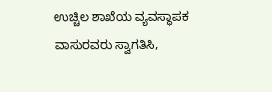ಉಚ್ಚಿಲ ಶಾಖೆಯ ವ್ಯವಸ್ಥಾಪಕ ವಾಸುರವರು ಸ್ವಾಗತಿಸಿ,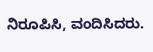ನಿರೂಪಿಸಿ, ವಂದಿಸಿದರು.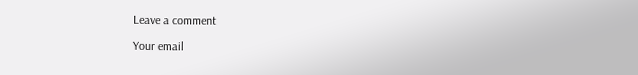Leave a comment

Your email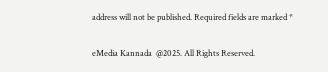address will not be published. Required fields are marked *

eMedia Kannada  @2025. All Rights Reserved.